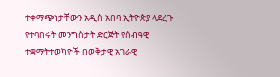ተቀማጭነታቸውን አዲስ አበባ ኢትዮጵያ ላደረጉ የተባበሩት መንግስታት ድርጅት የሰብዓዊ ተቋማትተወካዮች በወቅታዊ አገራዊ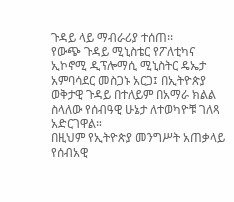ጉዳይ ላይ ማብራሪያ ተሰጠ፡፡
የውጭ ጉዳይ ሚኒስቴር የፖለቲካና ኢኮኖሚ ዲፕሎማሲ ሚኒስትር ዴኤታ አምባሳደር መስጋኑ አርጋ፤ በኢትዮጵያ ወቅታዊ ጉዳይ በተለይም በአማራ ክልል ስላለው የሰብዓዊ ሁኔታ ለተወካዮቹ ገለጻ አድርገዋል።
በዚህም የኢትዮጵያ መንግሥት አጠቃላይ የሰብአዊ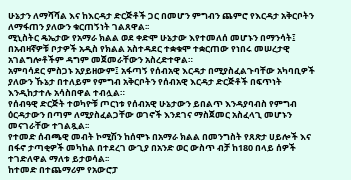ሁኔታን ለማሻሻል እና ከእርዳታ ድርጅቶች ጋር በመሆን ምግብን ጨምሮ የእርዳታ አቅርቦትን ለማፋጠን ያለውን ቁርጠኝነት ገልጸዋል፡፡
ሚኒስትር ዴኤታው የአማራ ክልል ወደ ቀድሞ ሁኔታው እየተመለሰ መሆኑን በማንሳት፤ በአብዛኛዎቹ ቦታዎች አዲስ የክልል አስተዳደር ተቋቁሞ ተቋርጠው የነበሩ መሠረታዊ አገልግሎቶችም ዳግም መጀመራቸውን አስረድተዋል።
አምባሳደር ምስጋኑ አያይዘውም፤ አፋጣኝ የሰብአዊ እርዳታ በሚያስፈልጉባቸው አካባቢዎች ያለውን ኹኔታ በተለይም የምግብ አቅርቦትን የሰብአዊ እርዳታ ድርጅቶች በፍጥነት እንዲከታተሉ አሳስበዋል ተብሏል።
የሰብዓዊ ድርጅት ተወካዮቹ ጦርነቱ የሰብአዊ ሁኔታውን ይበልጥ እንዳያባብስ የምግብ ዕርዳታውን በጣም ለሚያስፈልጋቸው ወገኖች እንደገና ማስጀመር አስፈላጊ መሆኑን መናገራቸው ተገልጿል፡፡
የተመድ ሰብጫዊ መብት ኮሚሽን ከሰሞኑ በአማራ ክልል በመንግስት የጸጽታ ሀይሎች እና በፋኖ ታጣቂዎች መካከል በተደረገ ውጊያ በአንድ ወር ውስጥ ብቻ ከ180 በላይ ሰዎች ተገድለዋል ማለቱ ይታወሳል፡፡
ከተመድ በተጨማሪም የአውሮፓ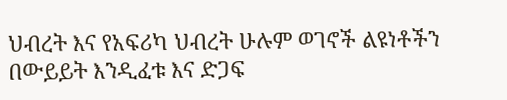ህብረት እና የአፍሪካ ህብረት ሁሉም ወገኖች ልዩነቶችን በውይይት እንዲፈቱ እና ድጋፍ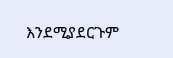እንደሚያደርጉም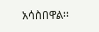አሳስበዋል፡፡